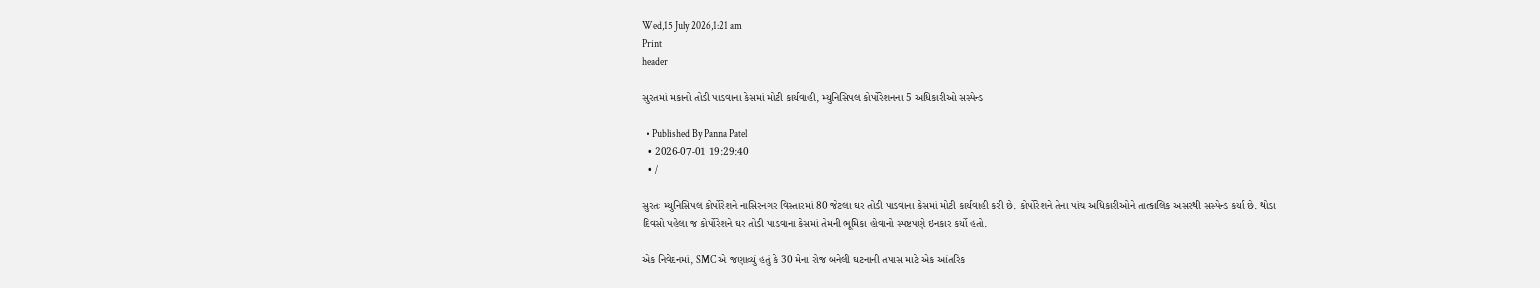Wed,15 July 2026,1:21 am
Print
header

સુરતમાં મકાનો તોડી પાડવાના કેસમાં મોટી કાર્યવાહી, મ્યુનિસિપલ કોર્પોરેશનના 5 અધિકારીઓ સસ્પેન્ડ

  • Published By Panna Patel
  • 2026-07-01 19:29:40
  • /

સુરતઃ મ્યુનિસિપલ કોર્પોરેશને નાસિરનગર વિસ્તારમાં 80 જેટલા ઘર તોડી પાડવાના કેસમાં મોટી કાર્યવાહી કરી છે. કોર્પોરેશને તેના પાંચ અધિકારીઓને તાત્કાલિક અસરથી સસ્પેન્ડ કર્યા છે. થોડા દિવસો પહેલા જ કોર્પોરેશને ઘર તોડી પાડવાના કેસમાં તેમની ભૂમિકા હોવાનો સ્પષ્ટપણે ઇનકાર કર્યો હતો.

એક નિવેદનમાં, SMC એ જણાવ્યું હતું કે 30 મેના રોજ બનેલી ઘટનાની તપાસ માટે એક આંતરિક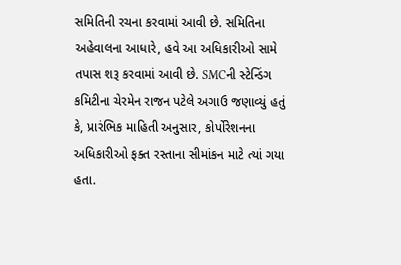સમિતિની રચના કરવામાં આવી છે. સમિતિના અહેવાલના આધારે, હવે આ અધિકારીઓ સામે તપાસ શરૂ કરવામાં આવી છે. SMCની સ્ટેન્ડિંગ કમિટીના ચેરમેન રાજન પટેલે અગાઉ જણાવ્યું હતું કે, પ્રારંભિક માહિતી અનુસાર, કોર્પોરેશનના અધિકારીઓ ફક્ત રસ્તાના સીમાંકન માટે ત્યાં ગયા હતા.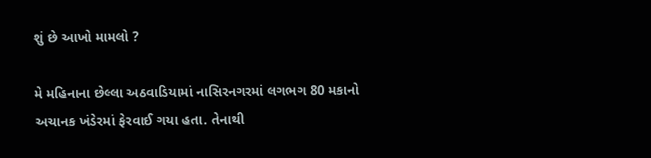શું છે આખો મામલો ?

મે મહિનાના છેલ્લા અઠવાડિયામાં નાસિરનગરમાં લગભગ 80 મકાનો અચાનક ખંડેરમાં ફેરવાઈ ગયા હતા. તેનાથી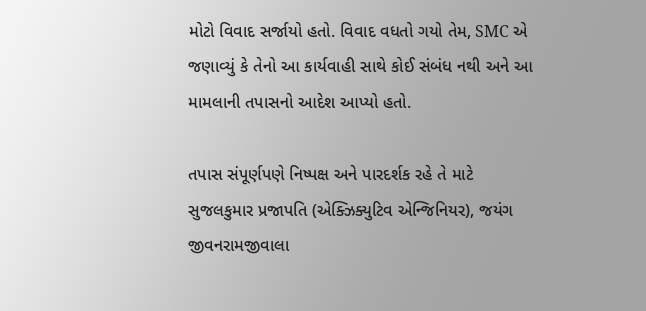મોટો વિવાદ સર્જાયો હતો. વિવાદ વધતો ગયો તેમ, SMC એ જણાવ્યું કે તેનો આ કાર્યવાહી સાથે કોઈ સંબંધ નથી અને આ મામલાની તપાસનો આદેશ આપ્યો હતો.

તપાસ સંપૂર્ણપણે નિષ્પક્ષ અને પારદર્શક રહે તે માટે સુજલકુમાર પ્રજાપતિ (એક્ઝિક્યુટિવ એન્જિનિયર), જયંગ જીવનરામજીવાલા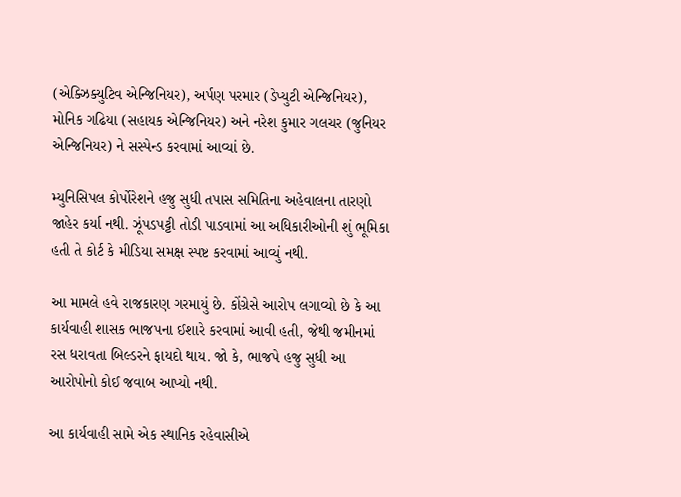(એક્ઝિક્યુટિવ એન્જિનિયર), અર્પણ પરમાર (ડેપ્યુટી એન્જિનિયર), મોનિક ગઢિયા (સહાયક એન્જિનિયર) અને નરેશ કુમાર ગલચર (જુનિયર એન્જિનિયર) ને સસ્પેન્ડ કરવામાં આવ્યાં છે.

મ્યુનિસિપલ કોર્પોરેશને હજુ સુધી તપાસ સમિતિના અહેવાલના તારણો જાહેર કર્યા નથી. ઝૂંપડપટ્ટી તોડી પાડવામાં આ અધિકારીઓની શું ભૂમિકા હતી તે કોર્ટ કે મીડિયા સમક્ષ સ્પષ્ટ કરવામાં આવ્યું નથી.

આ મામલે હવે રાજકારણ ગરમાયું છે. કોંગ્રેસે આરોપ લગાવ્યો છે કે આ કાર્યવાહી શાસક ભાજપના ઈશારે કરવામાં આવી હતી, જેથી જમીનમાં રસ ધરાવતા બિલ્ડરને ફાયદો થાય. જો કે, ભાજપે હજુ સુધી આ આરોપોનો કોઈ જવાબ આપ્યો નથી.

આ કાર્યવાહી સામે એક સ્થાનિક રહેવાસીએ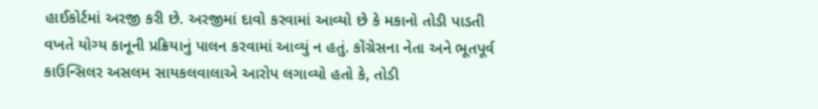હાઈકોર્ટમાં અરજી કરી છે. અરજીમાં દાવો કરવામાં આવ્યો છે કે મકાનો તોડી પાડતી વખતે યોગ્ય કાનૂની પ્રક્રિયાનું પાલન કરવામાં આવ્યું ન હતું. કોંગ્રેસના નેતા અને ભૂતપૂર્વ કાઉન્સિલર અસલમ સાયકલવાલાએ આરોપ લગાવ્યો હતો કે, તોડી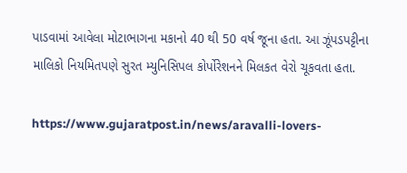પાડવામાં આવેલા મોટાભાગના મકાનો 40 થી 50 વર્ષ જૂના હતા. આ ઝૂંપડપટ્ટીના માલિકો નિયમિતપણે સુરત મ્યુનિસિપલ કોર્પોરેશનને મિલકત વેરો ચૂકવતા હતા.

https://www.gujaratpost.in/news/aravalli-lovers-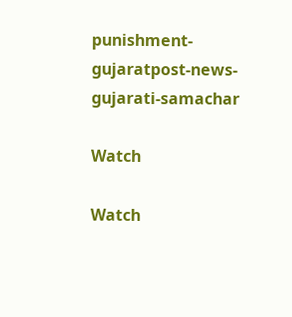punishment-gujaratpost-news-gujarati-samachar

Watch

Watch